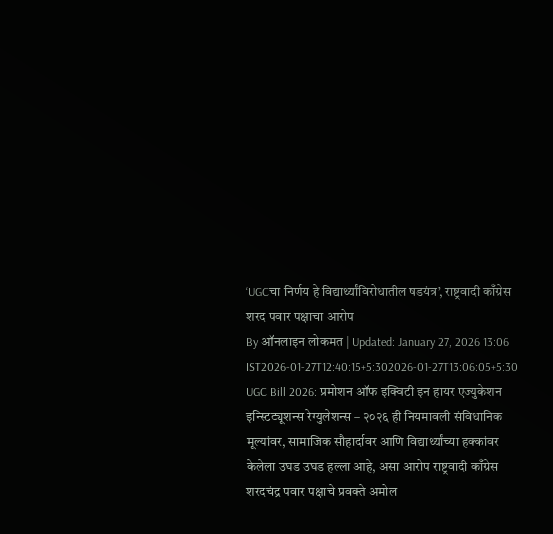‘UGCचा निर्णय हे विद्यार्थ्यांविरोधातील षडयंत्र’, राष्ट्रवादी काँग्रेस शरद पवार पक्षाचा आरोप
By ऑनलाइन लोकमत | Updated: January 27, 2026 13:06 IST2026-01-27T12:40:15+5:302026-01-27T13:06:05+5:30
UGC Bill 2026: प्रमोशन ऑफ इक्विटी इन हायर एज्युकेशन इन्स्टिट्यूशन्स रेग्युलेशन्स – २०२६ ही नियमावली संविधानिक मूल्यांवर, सामाजिक सौहार्दावर आणि विद्यार्थ्यांच्या हक्कांवर केलेला उघड उघड हल्ला आहे, असा आरोप राष्ट्रवादी काँग्रेस शरदचंद्र पवार पक्षाचे प्रवक्ते अमोल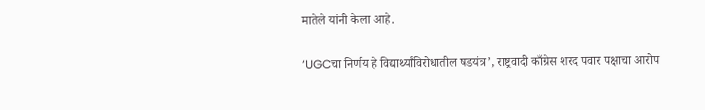मातेले यांनी केला आहे.

‘UGCचा निर्णय हे विद्यार्थ्यांविरोधातील षडयंत्र’, राष्ट्रवादी काँग्रेस शरद पवार पक्षाचा आरोप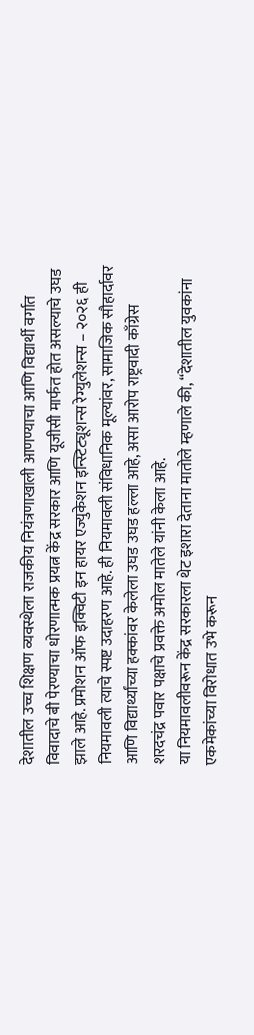देशातील उच्च शिक्षण व्यवस्थेला राजकीय नियंत्रणाखाली आणण्याचा आणि विद्यार्थी वर्गात विवादाचे बी पेरण्याचा धोरणात्मक प्रयत्न केंद्र सरकार आणि यूजीसी मार्फत होत असल्याचे उघड झाले आहे. प्रमोशन ऑफ इक्विटी इन हायर एज्युकेशन इन्स्टिट्यूशन्स रेग्युलेशन्स – २०२६ ही नियमावली त्याचे स्पष्ट उदाहरण आहे. ही नियमावली संविधानिक मूल्यांवर, सामाजिक सौहार्दावर आणि विद्यार्थ्यांच्या हक्कांवर केलेला उघड उघड हल्ला आहे, असा आरोप राष्ट्रवादी काँग्रेस शरदचंद्र पवार पक्षाचे प्रवक्ते अमोल मातेले यांनी केला आहे.
या नियमावलीवरून केंद्र सरकारला थेट इशारा देताना मातोले म्हणाले की, “देशातील युवकांना एकमेकांच्या विरोधात उभे करून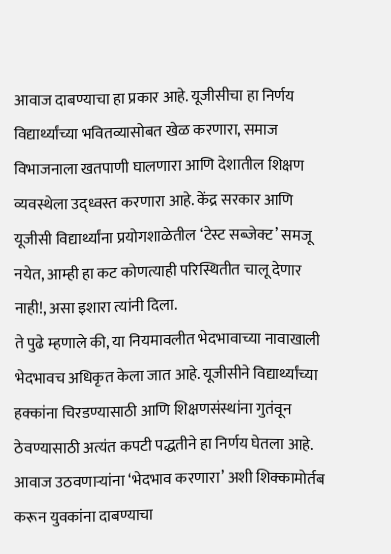आवाज दाबण्याचा हा प्रकार आहे. यूजीसीचा हा निर्णय विद्यार्थ्यांच्या भवितव्यासोबत खेळ करणारा, समाज विभाजनाला खतपाणी घालणारा आणि देशातील शिक्षण व्यवस्थेला उद्ध्वस्त करणारा आहे. केंद्र सरकार आणि यूजीसी विद्यार्थ्यांना प्रयोगशाळेतील ‘टेस्ट सब्जेक्ट’ समजू नयेत, आम्ही हा कट कोणत्याही परिस्थितीत चालू देणार नाही!, असा इशारा त्यांनी दिला.
ते पुढे म्हणाले की, या नियमावलीत भेदभावाच्या नावाखाली भेदभावच अधिकृत केला जात आहे. यूजीसीने विद्यार्थ्यांच्या हक्कांना चिरडण्यासाठी आणि शिक्षणसंस्थांना गुतंवून ठेवण्यासाठी अत्यंत कपटी पद्धतीने हा निर्णय घेतला आहे. आवाज उठवणाऱ्यांना ‘भेदभाव करणारा’ अशी शिक्कामोर्तब करून युवकांना दाबण्याचा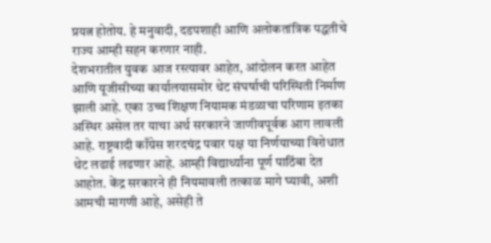प्रयत्न होतोय. हे मनुवादी, दडपशाही आणि अलोकतांत्रिक पद्धतीचे राज्य आम्ही सहन करणार नाही.
देशभरातील युवक आज रस्त्यावर आहेत, आंदोलन करत आहेत आणि यूजीसीच्या कार्यालयासमोर थेट संघर्षाची परिस्थिती निर्माण झाली आहे. एका उच्च शिक्षण नियामक मंडळाचा परिणाम इतका अस्थिर असेल तर याचा अर्थ सरकारने जाणीवपूर्वक आग लावली आहे. राष्ट्रवादी काँग्रेस शरदचंद्र पवार पक्ष या निर्णयाच्या विरोधात थेट लढाई लढणार आहे. आम्ही विद्यार्थ्यांना पूर्ण पाठिंबा देत आहोत. केंद्र सरकारने ही नियमावली तत्काळ मागे घ्यावी, अशी आमची मागणी आहे, असेही ते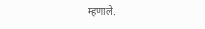म्हणाले.